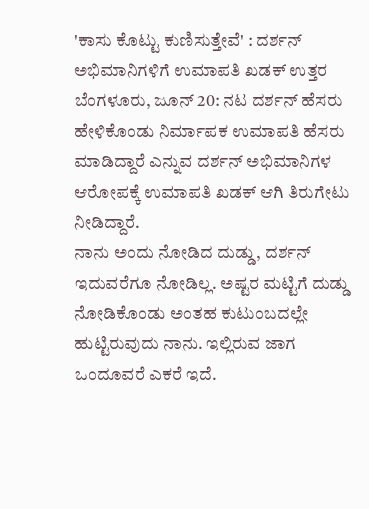'ಕಾಸು ಕೊಟ್ಟು ಕುಣಿಸುತ್ತೇವೆ' : ದರ್ಶನ್ ಅಭಿಮಾನಿಗಳಿಗೆ ಉಮಾಪತಿ ಖಡಕ್ ಉತ್ತರ
ಬೆಂಗಳೂರು, ಜೂನ್ 20: ನಟ ದರ್ಶನ್ ಹೆಸರು ಹೇಳಿಕೊಂಡು ನಿರ್ಮಾಪಕ ಉಮಾಪತಿ ಹೆಸರು ಮಾಡಿದ್ದಾರೆ ಎನ್ನುವ ದರ್ಶನ್ ಅಭಿಮಾನಿಗಳ ಆರೋಪಕ್ಕೆ ಉಮಾಪತಿ ಖಡಕ್ ಆಗಿ ತಿರುಗೇಟು ನೀಡಿದ್ದಾರೆ.
ನಾನು ಅಂದು ನೋಡಿದ ದುಡ್ಡು, ದರ್ಶನ್ ಇದುವರೆಗೂ ನೋಡಿಲ್ಲ. ಅಷ್ಟರ ಮಟ್ಟಿಗೆ ದುಡ್ಡು ನೋಡಿಕೊಂಡು ಅಂತಹ ಕುಟುಂಬದಲ್ಲೇ ಹುಟ್ಟಿರುವುದು ನಾನು. ಇಲ್ಲಿರುವ ಜಾಗ ಒಂದೂವರೆ ಎಕರೆ ಇದೆ.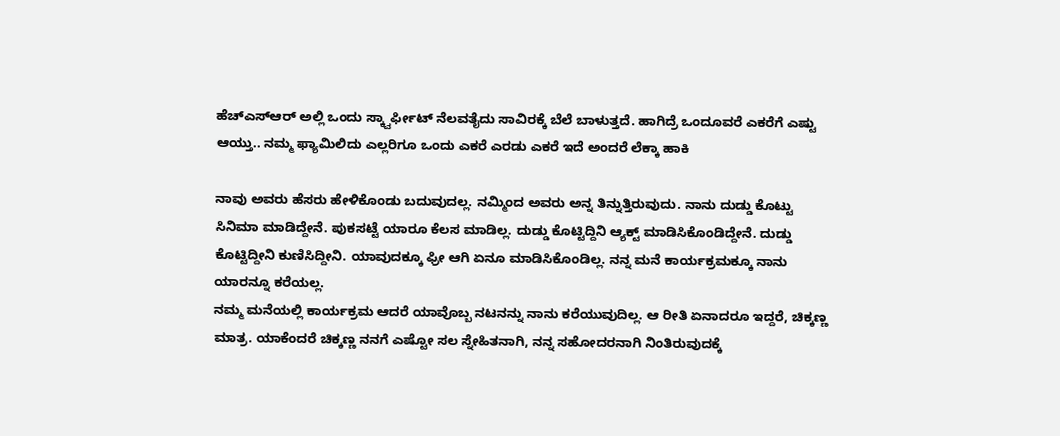ಹೆಚ್ಎಸ್ಆರ್ ಅಲ್ಲಿ ಒಂದು ಸ್ಕ್ವಾರ್ಫೀಟ್ ನೆಲವತೈದು ಸಾವಿರಕ್ಕೆ ಬೆಲೆ ಬಾಳುತ್ತದೆ. ಹಾಗಿದ್ರೆ ಒಂದೂವರೆ ಎಕರೆಗೆ ಎಷ್ಟು ಆಯ್ತು.. ನಮ್ಮ ಫ್ಯಾಮಿಲಿದು ಎಲ್ಲರಿಗೂ ಒಂದು ಎಕರೆ ಎರಡು ಎಕರೆ ಇದೆ ಅಂದರೆ ಲೆಕ್ಕಾ ಹಾಕಿ

ನಾವು ಅವರು ಹೆಸರು ಹೇಳಿಕೊಂಡು ಬದುವುದಲ್ಲ. ನಮ್ಮಿಂದ ಅವರು ಅನ್ನ ತಿನ್ನುತ್ತಿರುವುದು. ನಾನು ದುಡ್ಡು ಕೊಟ್ಟು ಸಿನಿಮಾ ಮಾಡಿದ್ದೇನೆ. ಪುಕಸಟ್ಟೆ ಯಾರೂ ಕೆಲಸ ಮಾಡಿಲ್ಲ. ದುಡ್ಡು ಕೊಟ್ಟಿದ್ದಿನಿ ಆ್ಯಕ್ಟ್ ಮಾಡಿಸಿಕೊಂಡಿದ್ದೇನೆ. ದುಡ್ಡು ಕೊಟ್ಟಿದ್ದೀನಿ ಕುಣಿಸಿದ್ದೀನಿ. ಯಾವುದಕ್ಕೂ ಫ್ರೀ ಆಗಿ ಏನೂ ಮಾಡಿಸಿಕೊಂಡಿಲ್ಲ. ನನ್ನ ಮನೆ ಕಾರ್ಯಕ್ರಮಕ್ಕೂ ನಾನು ಯಾರನ್ನೂ ಕರೆಯಲ್ಲ.
ನಮ್ಮ ಮನೆಯಲ್ಲಿ ಕಾರ್ಯಕ್ರಮ ಆದರೆ ಯಾವೊಬ್ಬ ನಟನನ್ನು ನಾನು ಕರೆಯುವುದಿಲ್ಲ. ಆ ರೀತಿ ಏನಾದರೂ ಇದ್ದರೆ, ಚಿಕ್ಕಣ್ಣ ಮಾತ್ರ. ಯಾಕೆಂದರೆ ಚಿಕ್ಕಣ್ಣ ನನಗೆ ಎಷ್ಟೋ ಸಲ ಸ್ನೇಹಿತನಾಗಿ, ನನ್ನ ಸಹೋದರನಾಗಿ ನಿಂತಿರುವುದಕ್ಕೆ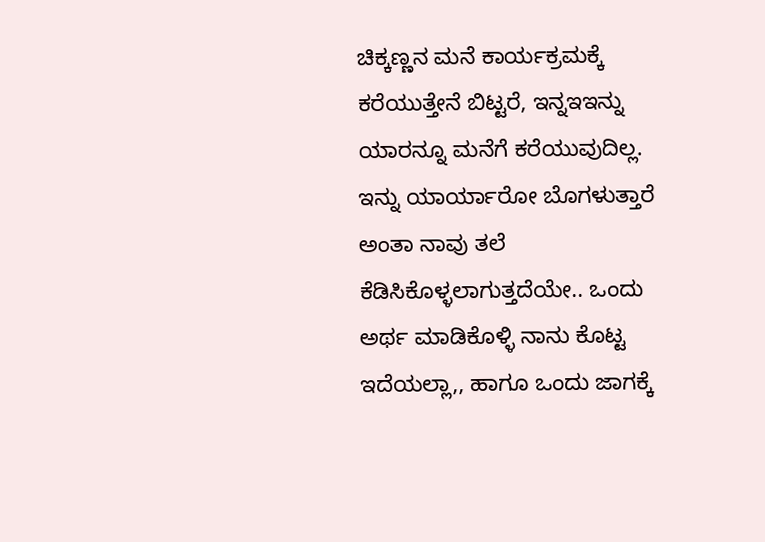ಚಿಕ್ಕಣ್ಣನ ಮನೆ ಕಾರ್ಯಕ್ರಮಕ್ಕೆ ಕರೆಯುತ್ತೇನೆ ಬಿಟ್ಟರೆ, ಇನ್ನಇಇನ್ನು ಯಾರನ್ನೂ ಮನೆಗೆ ಕರೆಯುವುದಿಲ್ಲ.
ಇನ್ನು ಯಾರ್ಯಾರೋ ಬೊಗಳುತ್ತಾರೆ ಅಂತಾ ನಾವು ತಲೆ ಕೆಡಿಸಿಕೊಳ್ಳಲಾಗುತ್ತದೆಯೇ.. ಒಂದು ಅರ್ಥ ಮಾಡಿಕೊಳ್ಳಿ ನಾನು ಕೊಟ್ಟ ಇದೆಯಲ್ಲಾ,, ಹಾಗೂ ಒಂದು ಜಾಗಕ್ಕೆ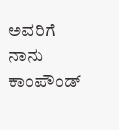ಅವರಿಗೆ ನಾನು ಕಾಂಪೌಂಡ್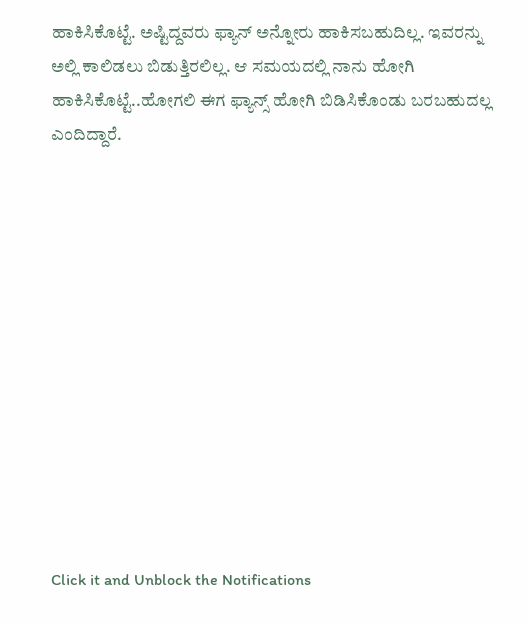ಹಾಕಿಸಿಕೊಟ್ಟೆ. ಅಷ್ಟಿದ್ದವರು ಫ್ಯಾನ್ ಅನ್ನೋರು ಹಾಕಿಸಬಹುದಿಲ್ಲ. ಇವರನ್ನು ಅಲ್ಲಿ ಕಾಲಿಡಲು ಬಿಡುತ್ತಿರಲಿಲ್ಲ. ಆ ಸಮಯದಲ್ಲಿ ನಾನು ಹೋಗಿ ಹಾಕಿಸಿಕೊಟ್ಟೆ..ಹೋಗಲಿ ಈಗ ಫ್ಯಾನ್ಸ್ ಹೋಗಿ ಬಿಡಿಸಿಕೊಂಡು ಬರಬಹುದಲ್ಲ ಎಂದಿದ್ದಾರೆ.












Click it and Unblock the Notifications